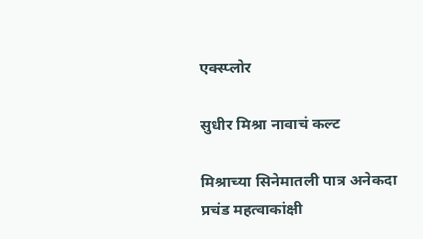एक्स्प्लोर

सुधीर मिश्रा नावाचं कल्ट

मिश्राच्या सिनेमातली पात्र अनेकदा प्रचंड महत्वाकांक्षी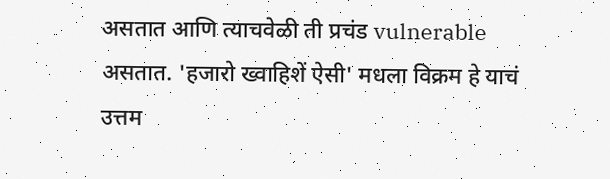असतात आणि त्याचवेळी ती प्रचंड vulnerable असतात. 'हजारो ख्वाहिशें ऐसी' मधला विक्रम हे याचं उत्तम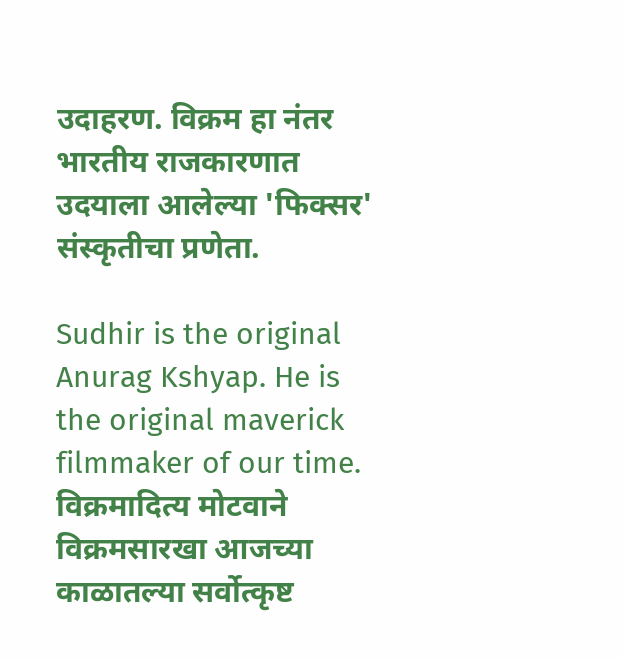उदाहरण. विक्रम हा नंतर भारतीय राजकारणात उदयाला आलेल्या 'फिक्सर' संस्कृतीचा प्रणेता.

Sudhir is the original Anurag Kshyap. He is the original maverick filmmaker of our time.  विक्रमादित्य मोटवाने    विक्रमसारखा आजच्या काळातल्या सर्वोत्कृष्ट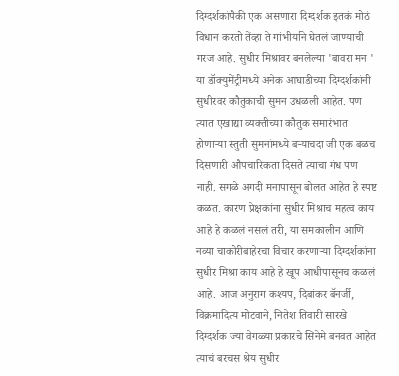दिग्दर्शकांपैकी एक असणारा दिग्दर्शक इतकं मोठं विधान करतो तेंव्हा ते गांभीर्याने घेतलं जाण्याची गरज आहे. सुधीर मिश्रावर बनलेल्या 'बावरा मन ' या डॉक्युमेंट्रीमध्ये अनेक आघाडीच्या दिग्दर्शकांनी सुधीरवर कौतुकाची सुमन उधळली आहेत. पण त्यात एखाद्या व्यक्तीच्या कौतुक समारंभात होणाऱ्या स्तुती सुमनांमध्ये बऱ्याचदा जी एक बळच दिसणारी औपचारिकता दिसते त्याचा गंध पण नाही. सगळे अगदी मनापासून बोलत आहेत हे स्पष्ट कळत. कारण प्रेक्षकांना सुधीर मिश्राच महत्व काय आहे हे कळलं नसलं तरी, या समकालीन आणि नव्या चाकोरीबाहेरचा विचार करणाऱ्या दिग्दर्शकांना सुधीर मिश्रा काय आहे हे खूप आधीपासूनच कळलं आहे. आज अनुराग कश्यप, दिबांकर बॅनर्जी, विक्रमादित्य मोटवाने, नितेश तिवारी सारखे दिग्दर्शक ज्या वेगळ्या प्रकारचे सिनेमे बनवत आहेत त्याचं बरचस श्रेय सुधीर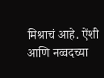मिश्राचं आहे. ऐंशी आणि नव्वदच्या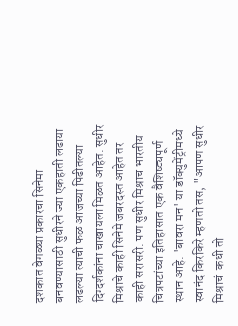दशकात वेगळ्या प्रकारचा सिनेमा बनवण्यासाठी सुधीरने ज्या एकहाती लढाया लढल्या त्याची फळ आजच्या पिढीतल्या दिग्दर्शकांना चाखायला मिळत आहेत. सुधीर मिश्राचे काही सिनेमे जबरदस्त आहेत तर काही सरासरी. पण सुधीर मिश्राच भारतीय चित्रपटांच्या इतिहासात एक वैशिष्ट्यपूर्ण स्थान आहे. 'बावरा मन' या डॉक्युमेंट्रीमध्ये स्वानंद किरकिरे म्हणतो तस, "आपण सुधीर मिश्राचं  कधी तो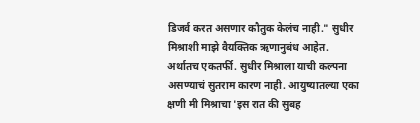डिजर्व करत असणार कौतुक केलंच नाही." सुधीर मिश्राशी माझे वैयक्तिक ऋणानुबंध आहेत. अर्थातच एकतर्फी. सुधीर मिश्राला याची कल्पना असण्याचं सुतराम कारण नाही. आयुष्यातल्या एका क्षणी मी मिश्राचा 'इस रात की सुबह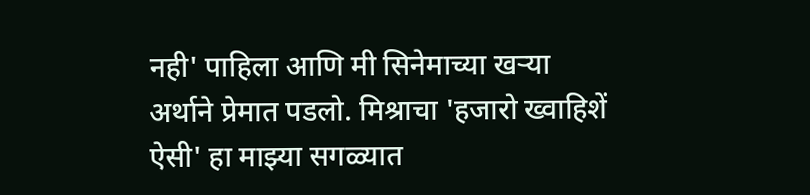नही' पाहिला आणि मी सिनेमाच्या खऱ्या अर्थाने प्रेमात पडलो. मिश्राचा 'हजारो ख्वाहिशें ऐसी' हा माझ्या सगळ्यात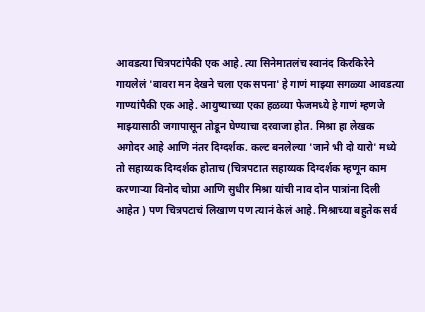आवडत्या चित्रपटांपैकी एक आहे. त्या सिनेमातलंच स्वानंद किरकिरेने गायलेलं 'बावरा मन देखने चला एक सपना' हे गाणं माझ्या सगळ्या आवडत्या गाण्यांपैकी एक आहे. आयुष्याच्या एका हळव्या फेजमध्ये हे गाणं म्हणजे माझ्यासाठी जगापासून तोडून घेण्याचा दरवाजा होत. मिश्रा हा लेखक अगोदर आहे आणि नंतर दिग्दर्शक. कल्ट बनलेल्या 'जाने भी दो यारो' मध्ये तो सहाय्यक दिग्दर्शक होताच (चित्रपटात सहाय्यक दिग्दर्शक म्हणून काम करणाऱ्या विनोद चोप्रा आणि सुधीर मिश्रा यांची नाव दोन पात्रांना दिली आहेत ) पण चित्रपटाचं लिखाण पण त्यानं केलं आहे. मिश्राच्या बहुतेक सर्व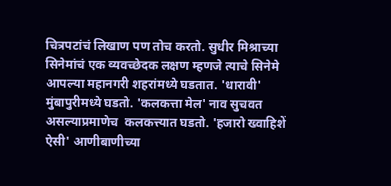चित्रपटांचं लिखाण पण तोच करतो. सुधीर मिश्राच्या सिनेमांचं एक व्यवच्छेदक लक्षण म्हणजे त्याचे सिनेमे आपल्या महानगरी शहरांमध्ये घडतात. 'धारावी' मुंबापुरीमध्ये घडतो. 'कलकत्ता मेल' नाव सुचवत असल्याप्रमाणेच  कलकत्त्यात घडतो. 'हजारो ख्वाहिशें ऐसी' आणीबाणीच्या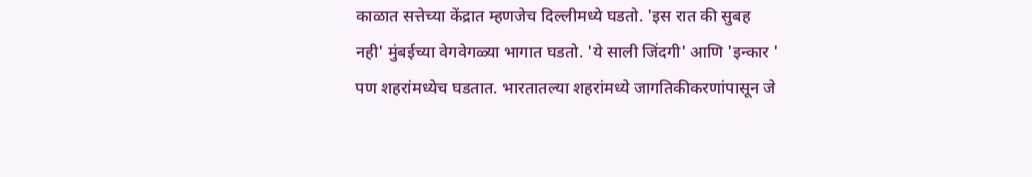काळात सत्तेच्या केंद्रात म्हणजेच दिल्लीमध्ये घडतो. 'इस रात की सुबह नही' मुंबईच्या वेगवेगळ्या भागात घडतो. 'ये साली जिंदगी' आणि 'इन्कार ' पण शहरांमध्येच घडतात. भारतातल्या शहरांमध्ये जागतिकीकरणांपासून जे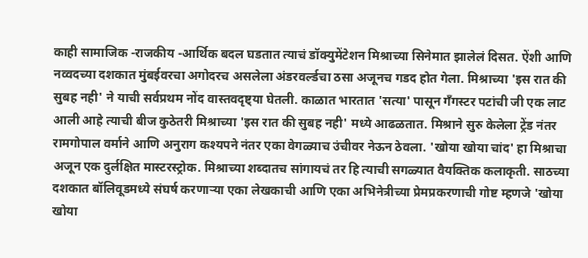काही सामाजिक -राजकीय -आर्थिक बदल घडतात त्याचं डॉक्युमेंटेशन मिश्राच्या सिनेमात झालेलं दिसत. ऐंशी आणि नव्वदच्या दशकात मुंबईवरचा अगोदरच असलेला अंडरवर्ल्डचा ठसा अजूनच गडद होत गेला. मिश्राच्या 'इस रात की सुबह नही' ने याची सर्वप्रथम नोंद वास्तवदृष्ट्या घेतली. काळात भारतात 'सत्या' पासून गँगस्टर पटांची जी एक लाट आली आहे त्याची बीज कुठेतरी मिश्राच्या 'इस रात की सुबह नही' मध्ये आढळतात. मिश्राने सुरु केलेला ट्रेंड नंतर रामगोपाल वर्माने आणि अनुराग कश्यपने नंतर एका वेगळ्याच उंचीवर नेऊन ठेवला. 'खोया खोया चांद' हा मिश्राचा अजून एक दुर्लक्षित मास्टरस्ट्रोक. मिश्राच्या शब्दातच सांगायचं तर हि त्याची सगळ्यात वैयक्तिक कलाकृती. साठच्या दशकात बॉलिवूडमध्ये संघर्ष करणाऱ्या एका लेखकाची आणि एका अभिनेत्रीच्या प्रेमप्रकरणाची गोष्ट म्हणजे 'खोया खोया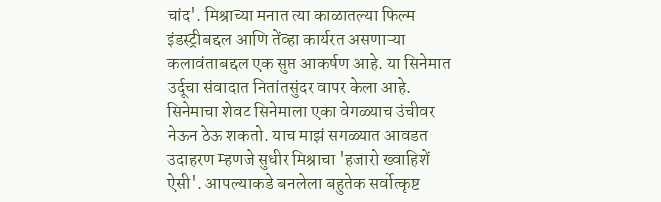चांद'. मिश्राच्या मनात त्या काळातल्या फिल्म इंडस्ट्रीबद्दल आणि तेंव्हा कार्यरत असणाऱ्या कलावंताबद्दल एक सुप्त आकर्षण आहे. या सिनेमात उर्दूचा संवादात नितांतसुंदर वापर केला आहे. सिनेमाचा शेवट सिनेमाला एका वेगळ्याच उंचीवर नेऊन ठेऊ शकतो. याच माझं सगळ्यात आवडत उदाहरण म्हणजे सुधीर मिश्राचा 'हजारो ख्वाहिशें ऐसी'. आपल्याकडे बनलेला बहुतेक सर्वोत्कृष्ट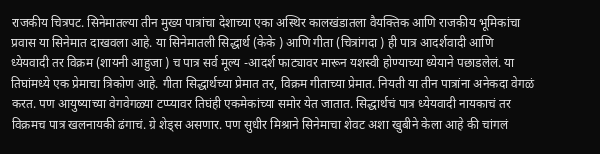राजकीय चित्रपट. सिनेमातल्या तीन मुख्य पात्रांचा देशाच्या एका अस्थिर कालखंडातला वैयक्तिक आणि राजकीय भूमिकांचा प्रवास या सिनेमात दाखवला आहे. या सिनेमातली सिद्धार्थ (केके ) आणि गीता (चित्रांगदा ) ही पात्र आदर्शवादी आणि ध्येयवादी तर विक्रम (शायनी आहुजा ) च पात्र सर्व मूल्य -आदर्श फाट्यावर मारून यशस्वी होण्याच्या ध्येयाने पछाडलेलं. या तिघांमध्ये एक प्रेमाचा त्रिकोण आहे. गीता सिद्धार्थच्या प्रेमात तर, विक्रम गीताच्या प्रेमात. नियती या तीन पात्रांना अनेकदा वेगळं करत. पण आयुष्याच्या वेगवेगळ्या टप्प्यावर तिघंही एकमेकांच्या समोर येत जातात. सिद्धार्थचं पात्र ध्येयवादी नायकाचं तर विक्रमच पात्र खलनायकी ढंगाचं. ग्रे शेड्स असणार. पण सुधीर मिश्राने सिनेमाचा शेवट अशा खुबीने केला आहे की चांगलं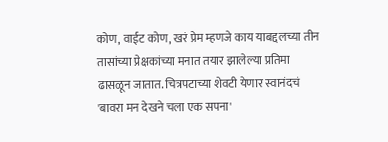कोण, वाईट कोण, खरं प्रेम म्हणजे काय याबद्दलच्या तीन तासांच्या प्रेक्षकांच्या मनात तयार झालेल्या प्रतिमा ढासळून जातात. चित्रपटाच्या शेवटी येणार स्वानंदचं 'बावरा मन देखने चला एक सपना'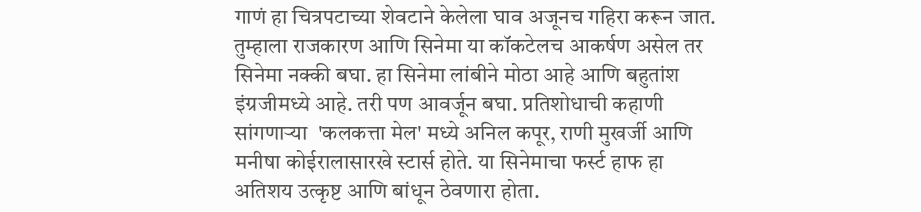गाणं हा चित्रपटाच्या शेवटाने केलेला घाव अजूनच गहिरा करून जात. तुम्हाला राजकारण आणि सिनेमा या कॉकटेलच आकर्षण असेल तर सिनेमा नक्की बघा. हा सिनेमा लांबीने मोठा आहे आणि बहुतांश इंग्रजीमध्ये आहे. तरी पण आवर्जून बघा. प्रतिशोधाची कहाणी सांगणाऱ्या  'कलकत्ता मेल' मध्ये अनिल कपूर, राणी मुखर्जी आणि मनीषा कोईरालासारखे स्टार्स होते. या सिनेमाचा फर्स्ट हाफ हा अतिशय उत्कृष्ट आणि बांधून ठेवणारा होता.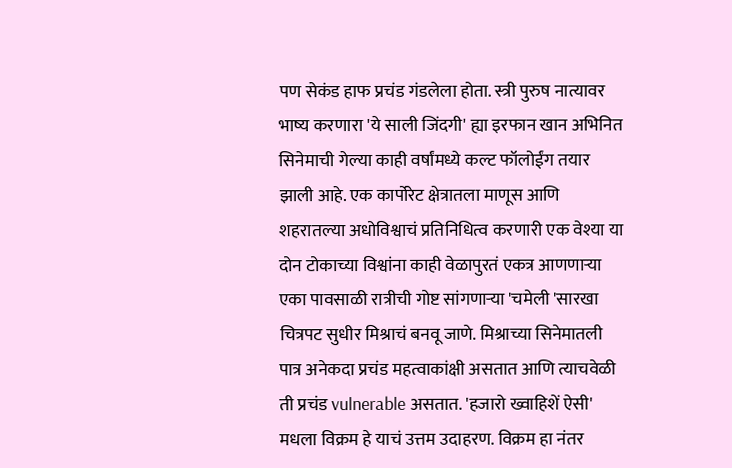पण सेकंड हाफ प्रचंड गंडलेला होता. स्त्री पुरुष नात्यावर भाष्य करणारा 'ये साली जिंदगी' ह्या इरफान खान अभिनित सिनेमाची गेल्या काही वर्षांमध्ये कल्ट फॉलोईंग तयार झाली आहे. एक कार्पोरेट क्षेत्रातला माणूस आणि शहरातल्या अधोविश्वाचं प्रतिनिधित्व करणारी एक वेश्या या दोन टोकाच्या विश्वांना काही वेळापुरतं एकत्र आणणाऱ्या एका पावसाळी रात्रीची गोष्ट सांगणाऱ्या 'चमेली 'सारखा चित्रपट सुधीर मिश्राचं बनवू जाणे. मिश्राच्या सिनेमातली पात्र अनेकदा प्रचंड महत्वाकांक्षी असतात आणि त्याचवेळी ती प्रचंड vulnerable असतात. 'हजारो ख्वाहिशें ऐसी' मधला विक्रम हे याचं उत्तम उदाहरण. विक्रम हा नंतर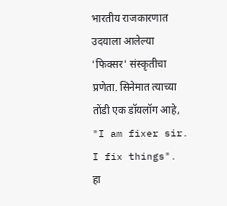भारतीय राजकारणात उदयाला आलेल्या 'फिक्सर' संस्कृतीचा प्रणेता. सिनेमात त्याच्या तोंडी एक डॉयलॉग आहे, "I am fixer sir. I fix things". हा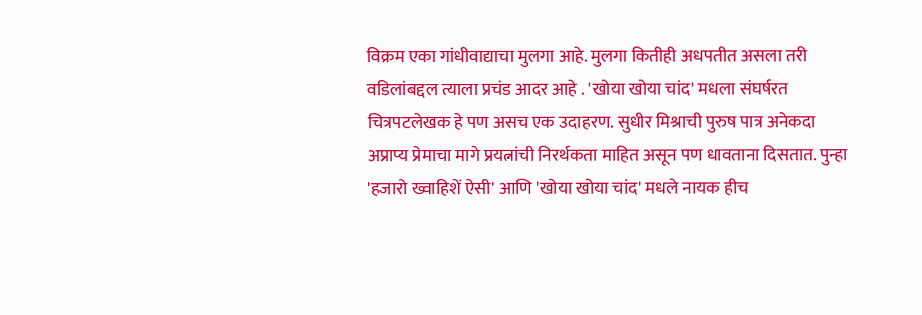विक्रम एका गांधीवाद्याचा मुलगा आहे. मुलगा कितीही अधपतीत असला तरी वडिलांबद्दल त्याला प्रचंड आदर आहे . 'खोया खोया चांद' मधला संघर्षरत चित्रपटलेखक हे पण असच एक उदाहरण. सुधीर मिश्राची पुरुष पात्र अनेकदा अप्राप्य प्रेमाचा मागे प्रयत्नांची निरर्थकता माहित असून पण धावताना दिसतात. पुन्हा 'हजारो ख्वाहिशें ऐसी' आणि 'खोया खोया चांद' मधले नायक हीच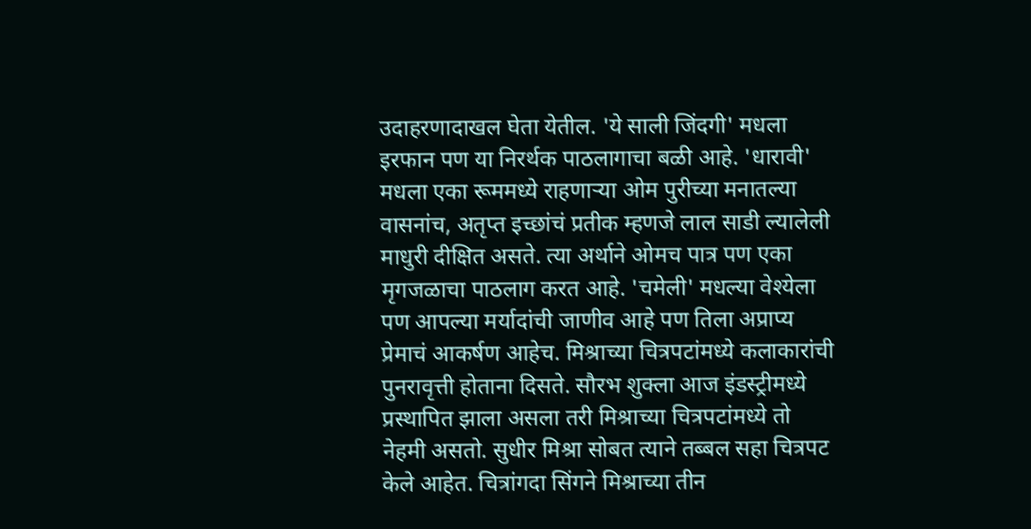उदाहरणादाखल घेता येतील. 'ये साली जिंदगी' मधला इरफान पण या निरर्थक पाठलागाचा बळी आहे. 'धारावी' मधला एका रूममध्ये राहणाऱ्या ओम पुरीच्या मनातल्या वासनांच, अतृप्त इच्छांचं प्रतीक म्हणजे लाल साडी ल्यालेली माधुरी दीक्षित असते. त्या अर्थाने ओमच पात्र पण एका मृगजळाचा पाठलाग करत आहे. 'चमेली' मधल्या वेश्येला पण आपल्या मर्यादांची जाणीव आहे पण तिला अप्राप्य प्रेमाचं आकर्षण आहेच. मिश्राच्या चित्रपटांमध्ये कलाकारांची पुनरावृत्ती होताना दिसते. सौरभ शुक्ला आज इंडस्ट्रीमध्ये प्रस्थापित झाला असला तरी मिश्राच्या चित्रपटांमध्ये तो नेहमी असतो. सुधीर मिश्रा सोबत त्याने तब्बल सहा चित्रपट केले आहेत. चित्रांगदा सिंगने मिश्राच्या तीन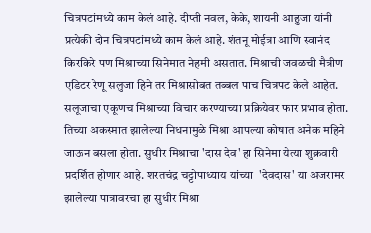चित्रपटांमध्ये काम केलं आहे. दीप्ती नवल, केके, शायनी आहुजा यांनी प्रत्येकी दोन चित्रपटांमध्ये काम केलं आहे. शंतनू मोईत्रा आणि स्वानंद किरकिरे पण मिश्राच्या सिनेमात नेहमी असतात. मिश्राची जवळची मैत्रीण एडिटर रेणू सलुजा हिने तर मिश्रासोबत तब्बल पाच चित्रपट केले आहेत. सलूजाचा एकूणच मिश्राच्या विचार करण्याच्या प्रक्रियेवर फार प्रभाव होता. तिच्या अकस्मात झालेल्या निधनामुळे मिश्रा आपल्या कोषात अनेक महिने जाऊन बसला होता. सुधीर मिश्राचा 'दास देव' हा सिनेमा येत्या शुक्रवारी प्रदर्शित होणार आहे. शरतचंद्र चट्टोपाध्याय यांच्या  'देवदास' या अजरामर झालेल्या पात्रावरचा हा सुधीर मिश्रा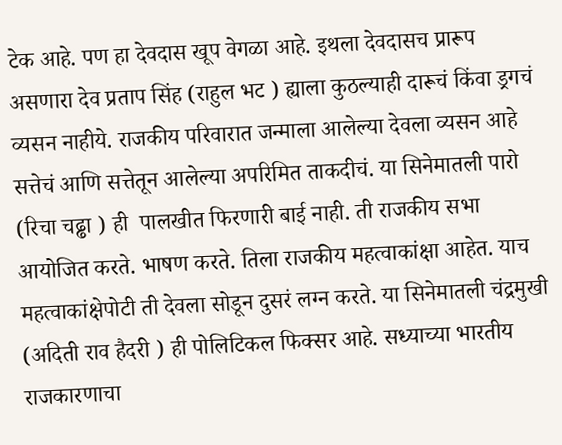टेक आहे. पण हा देवदास खूप वेगळा आहे. इथला देवदासच प्रारूप असणारा देव प्रताप सिंह (राहुल भट ) ह्याला कुठल्याही दारूचं किंवा ड्रगचं व्यसन नाहीये. राजकीय परिवारात जन्माला आलेल्या देवला व्यसन आहे सत्तेचं आणि सत्तेतून आलेल्या अपरिमित ताकदीचं. या सिनेमातली पारो (रिचा चढ्ढा ) ही  पालखीत फिरणारी बाई नाही. ती राजकीय सभा आयोजित करते. भाषण करते. तिला राजकीय महत्वाकांक्षा आहेत. याच महत्वाकांक्षेपोटी ती देवला सोडून दुसरं लग्न करते. या सिनेमातली चंद्रमुखी (अदिती राव हैदरी ) ही पोलिटिकल फिक्सर आहे. सध्याच्या भारतीय राजकारणाचा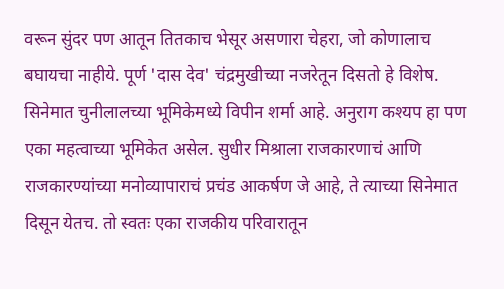वरून सुंदर पण आतून तितकाच भेसूर असणारा चेहरा, जो कोणालाच बघायचा नाहीये. पूर्ण 'दास देव' चंद्रमुखीच्या नजरेतून दिसतो हे विशेष. सिनेमात चुनीलालच्या भूमिकेमध्ये विपीन शर्मा आहे. अनुराग कश्यप हा पण एका महत्वाच्या भूमिकेत असेल. सुधीर मिश्राला राजकारणाचं आणि राजकारण्यांच्या मनोव्यापाराचं प्रचंड आकर्षण जे आहे, ते त्याच्या सिनेमात दिसून येतच. तो स्वतः एका राजकीय परिवारातून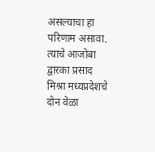असल्याचा हा परिणाम असावा. त्याचे आजोबा द्वारका प्रसाद मिश्रा मध्यप्रदेशचे दोन वेळा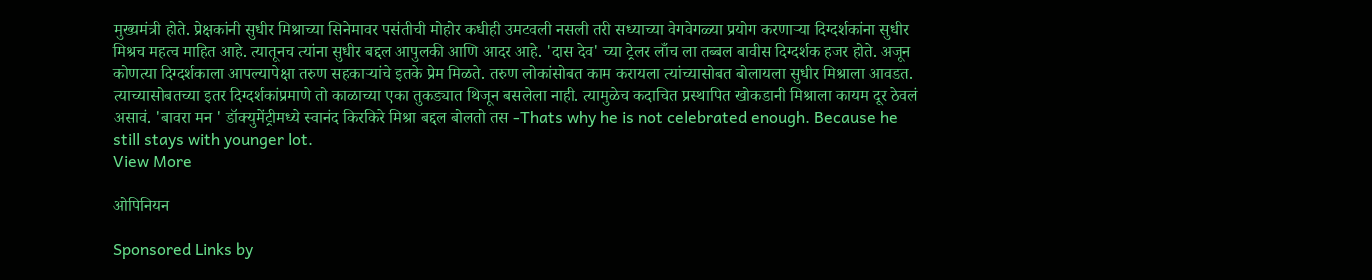मुख्यमंत्री होते. प्रेक्षकांनी सुधीर मिश्राच्या सिनेमावर पसंतीची मोहोर कधीही उमटवली नसली तरी सध्याच्या वेगवेगळ्या प्रयोग करणाऱ्या दिग्दर्शकांना सुधीर मिश्रच महत्व माहित आहे. त्यातूनच त्यांना सुधीर बद्दल आपुलकी आणि आदर आहे. 'दास देव' च्या ट्रेलर लाँच ला तब्बल बावीस दिग्दर्शक हजर होते. अजून कोणत्या दिग्दर्शकाला आपल्यापेक्षा तरुण सहकाऱ्यांचे इतके प्रेम मिळते. तरुण लोकांसोबत काम करायला त्यांच्यासोबत बोलायला सुधीर मिश्राला आवडत. त्याच्यासोबतच्या इतर दिग्दर्शकांप्रमाणे तो काळाच्या एका तुकड्यात थिजून बसलेला नाही. त्यामुळेच कदाचित प्रस्थापित खोकडानी मिश्राला कायम दूर ठेवलं असावं. 'बावरा मन ' डॉक्युमेंट्रीमध्ये स्वानंद किरकिरे मिश्रा बद्दल बोलतो तस -Thats why he is not celebrated enough. Because he still stays with younger lot.
View More

ओपिनियन

Sponsored Links by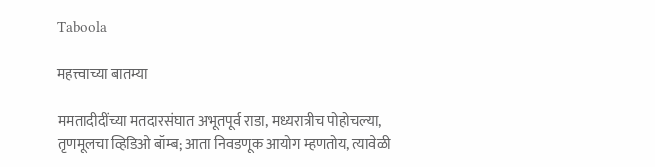Taboola

महत्त्वाच्या बातम्या

ममतादीदींच्या मतदारसंघात अभूतपूर्व राडा, मध्यरात्रीच पोहोचल्या, तृणमूलचा व्हिडिओ बॉम्ब; आता निवडणूक आयोग म्हणतोय, त्यावेळी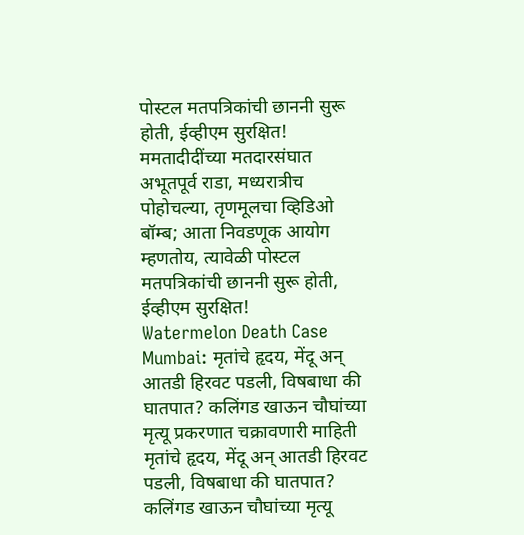पोस्टल मतपत्रिकांची छाननी सुरू होती, ईव्हीएम सुरक्षित!
ममतादीदींच्या मतदारसंघात अभूतपूर्व राडा, मध्यरात्रीच पोहोचल्या, तृणमूलचा व्हिडिओ बॉम्ब; आता निवडणूक आयोग म्हणतोय, त्यावेळी पोस्टल मतपत्रिकांची छाननी सुरू होती, ईव्हीएम सुरक्षित!
Watermelon Death Case Mumbai: मृतांचे हृदय, मेंदू अन् आतडी हिरवट पडली, विषबाधा की घातपात? कलिंगड खाऊन चौघांच्या मृत्यू प्रकरणात चक्रावणारी माहिती
मृतांचे हृदय, मेंदू अन् आतडी हिरवट पडली, विषबाधा की घातपात? कलिंगड खाऊन चौघांच्या मृत्यू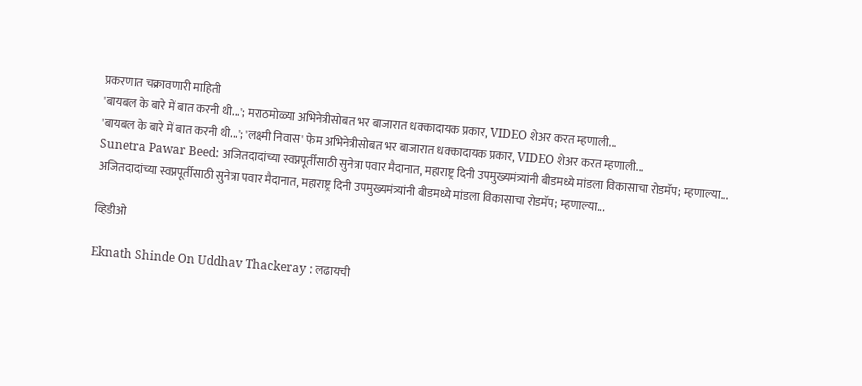प्रकरणात चक्रावणारी माहिती
'बायबल के बारे में बात करनी थी...'; मराठमोळ्या अभिनेत्रीसोबत भर बाजारात धक्कादायक प्रकार, VIDEO शेअर करत म्हणाली...
'बायबल के बारे में बात करनी थी...'; 'लक्ष्मी निवास' फेम अभिनेत्रीसोबत भर बाजारात धक्कादायक प्रकार, VIDEO शेअर करत म्हणाली...
Sunetra Pawar Beed: अजितदादांच्या स्वप्नपूर्तीसाठी सुनेत्रा पवार मैदानात, महाराष्ट्र दिनी उपमुख्यमंत्र्यांनी बीडमध्ये मांडला विकासाचा रोडमॅप; म्हणाल्या...
अजितदादांच्या स्वप्नपूर्तीसाठी सुनेत्रा पवार मैदानात, महाराष्ट्र दिनी उपमुख्यमंत्र्यांनी बीडमध्ये मांडला विकासाचा रोडमॅप; म्हणाल्या...

व्हिडीओ

Eknath Shinde On Uddhav Thackeray : लढायची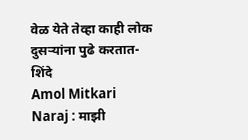वेळ येते तेव्हा काही लोक दुसऱ्यांना पुढे करतात- शिंदे
Amol Mitkari Naraj : माझी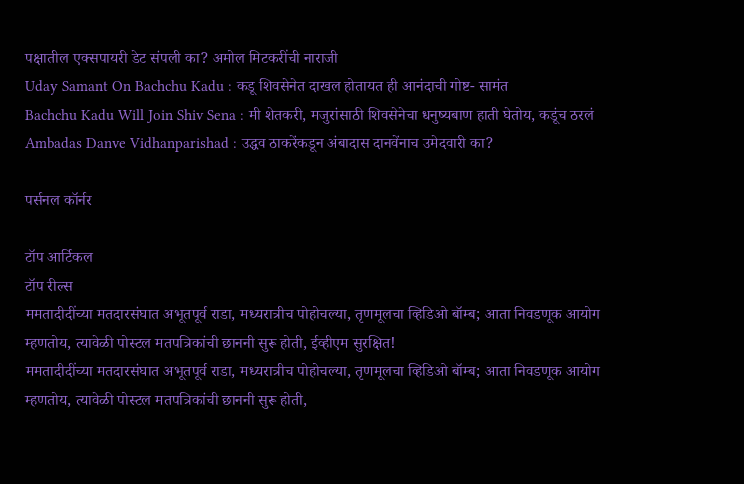पक्षातील एक्सपायरी डेट संपली का? अमोल मिटकरींची नाराजी
Uday Samant On Bachchu Kadu : कडू शिवसेनेत दाखल होतायत ही आनंदाची गोष्ट- सामंत
Bachchu Kadu Will Join Shiv Sena : मी शेतकरी, मजुरांसाठी शिवसेनेचा धनुष्यबाण हाती घेतोय, कडूंच ठरलं
Ambadas Danve Vidhanparishad : उद्धव ठाकरेंकडून अंबादास दानवेंनाच उमेदवारी का?

पर्सनल कॉर्नर

टॉप आर्टिकल
टॉप रील्स
ममतादीदींच्या मतदारसंघात अभूतपूर्व राडा, मध्यरात्रीच पोहोचल्या, तृणमूलचा व्हिडिओ बॉम्ब; आता निवडणूक आयोग म्हणतोय, त्यावेळी पोस्टल मतपत्रिकांची छाननी सुरू होती, ईव्हीएम सुरक्षित!
ममतादीदींच्या मतदारसंघात अभूतपूर्व राडा, मध्यरात्रीच पोहोचल्या, तृणमूलचा व्हिडिओ बॉम्ब; आता निवडणूक आयोग म्हणतोय, त्यावेळी पोस्टल मतपत्रिकांची छाननी सुरू होती,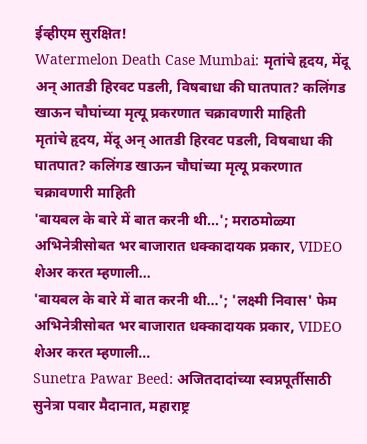ईव्हीएम सुरक्षित!
Watermelon Death Case Mumbai: मृतांचे हृदय, मेंदू अन् आतडी हिरवट पडली, विषबाधा की घातपात? कलिंगड खाऊन चौघांच्या मृत्यू प्रकरणात चक्रावणारी माहिती
मृतांचे हृदय, मेंदू अन् आतडी हिरवट पडली, विषबाधा की घातपात? कलिंगड खाऊन चौघांच्या मृत्यू प्रकरणात चक्रावणारी माहिती
'बायबल के बारे में बात करनी थी...'; मराठमोळ्या अभिनेत्रीसोबत भर बाजारात धक्कादायक प्रकार, VIDEO शेअर करत म्हणाली...
'बायबल के बारे में बात करनी थी...'; 'लक्ष्मी निवास' फेम अभिनेत्रीसोबत भर बाजारात धक्कादायक प्रकार, VIDEO शेअर करत म्हणाली...
Sunetra Pawar Beed: अजितदादांच्या स्वप्नपूर्तीसाठी सुनेत्रा पवार मैदानात, महाराष्ट्र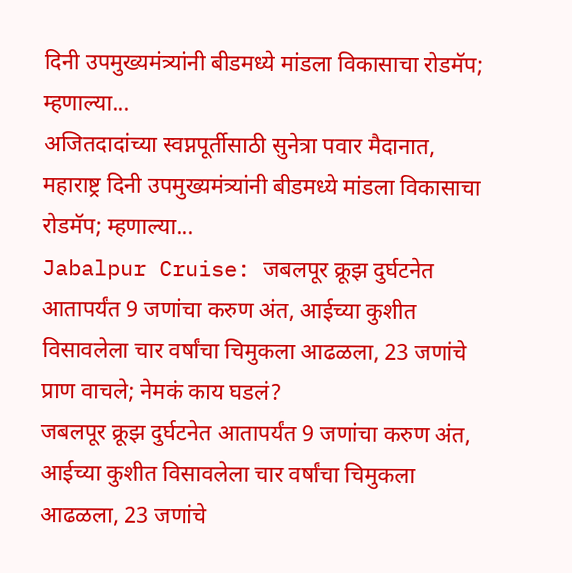दिनी उपमुख्यमंत्र्यांनी बीडमध्ये मांडला विकासाचा रोडमॅप; म्हणाल्या...
अजितदादांच्या स्वप्नपूर्तीसाठी सुनेत्रा पवार मैदानात, महाराष्ट्र दिनी उपमुख्यमंत्र्यांनी बीडमध्ये मांडला विकासाचा रोडमॅप; म्हणाल्या...
Jabalpur Cruise: जबलपूर क्रूझ दुर्घटनेत आतापर्यंत 9 जणांचा करुण अंत, आईच्या कुशीत विसावलेला चार वर्षांचा चिमुकला आढळला, 23 जणांचे प्राण वाचले; नेमकं काय घडलं?
जबलपूर क्रूझ दुर्घटनेत आतापर्यंत 9 जणांचा करुण अंत, आईच्या कुशीत विसावलेला चार वर्षांचा चिमुकला आढळला, 23 जणांचे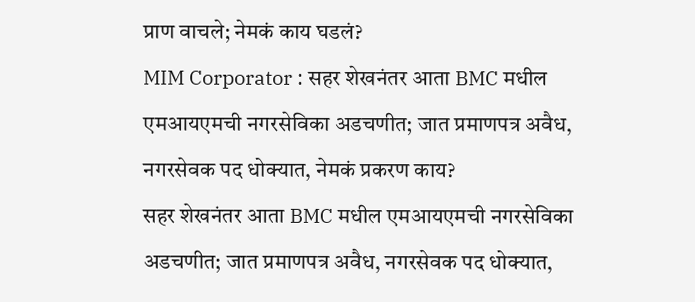प्राण वाचले; नेमकं काय घडलं?
MIM Corporator : सहर शेखनंतर आता BMC मधील एमआयएमची नगरसेविका अडचणीत; जात प्रमाणपत्र अवैध, नगरसेवक पद धोक्यात, नेमकं प्रकरण काय?
सहर शेखनंतर आता BMC मधील एमआयएमची नगरसेविका अडचणीत; जात प्रमाणपत्र अवैध, नगरसेवक पद धोक्यात,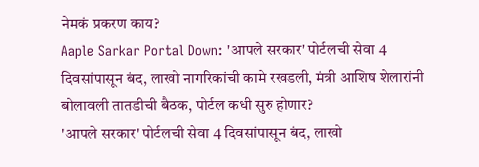नेमकं प्रकरण काय?
Aaple Sarkar Portal Down: 'आपले सरकार' पोर्टलची सेवा 4 दिवसांपासून बंद, लाखो नागरिकांची कामे रखडली, मंत्री आशिष शेलारांनी बोलावली तातडीची बैठक, पोर्टल कधी सुरु होणार?
'आपले सरकार' पोर्टलची सेवा 4 दिवसांपासून बंद, लाखो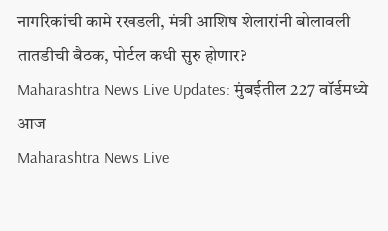नागरिकांची कामे रखडली, मंत्री आशिष शेलारांनी बोलावली तातडीची बैठक, पोर्टल कधी सुरु होणार?
Maharashtra News Live Updates: मुंबईतील 227 वॉर्डमध्ये आज
Maharashtra News Live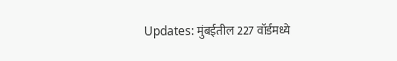Updates: मुंबईतील 227 वॉर्डमध्ये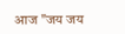आज "जय जय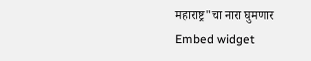महाराष्ट्र"चा नारा घुमणार
Embed widget